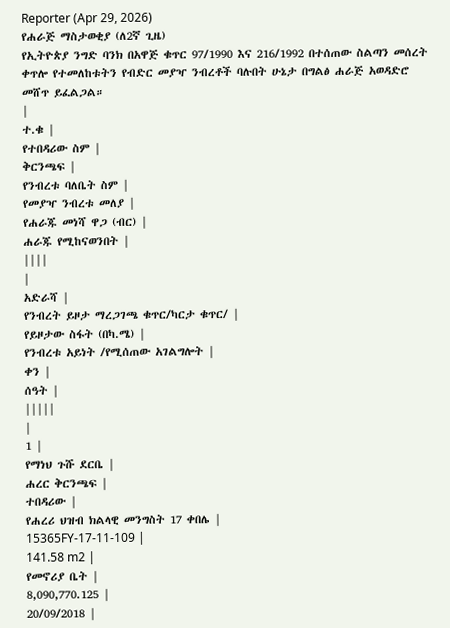Reporter (Apr 29, 2026)
የሐራጅ ማስታወቂያ (ለ2ኛ ጊዜ)
የኢትዮጵያ ንግድ ባንክ በአዋጅ ቁጥር 97/1990 እና 216/1992 በተሰጠው ስልጣን መሰረት ቀጥሎ የተመለከቱትን የብድር መያዣ ንብረቶች ባሉበት ሁኔታ በግልፅ ሐራጅ አወዳድሮ መሸጥ ይፈልጋል።
|
ተ.ቁ |
የተበዳሪው ስም |
ቅርንጫፍ |
የንብረቱ ባለቤት ስም |
የመያዣ ንብረቱ መለያ |
የሐራጁ መነሻ ዋጋ (ብር) |
ሐራጁ የሚከናወንበት |
||||
|
አድራሻ |
የንብረት ይዞታ ማረጋገጫ ቁጥር/ካርታ ቁጥር/ |
የይዞታው ስፋት (በካ.ሜ) |
የንብረቱ አይነት /የሚሰጠው አገልግሎት |
ቀን |
ሰዓት |
|||||
|
1 |
የማነህ ጉሹ ደርቤ |
ሐረር ቅርንጫፍ |
ተበዳሪው |
የሐረሪ ህዝብ ክልላዊ መንግስት 17 ቀበሌ |
15365FY-17-11-109 |
141.58 m2 |
የመኖሪያ ቤት |
8,090,770.125 |
20/09/2018 |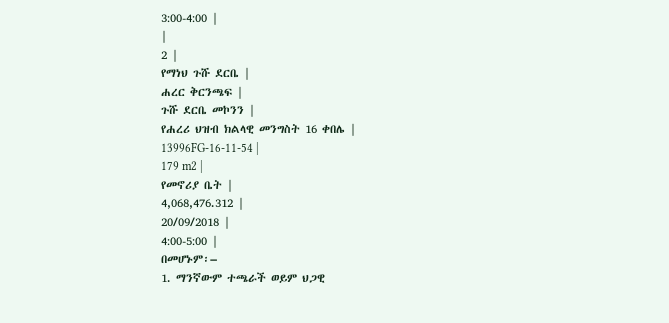3:00-4:00 |
|
2 |
የማነህ ጉሹ ደርቤ |
ሐረር ቅርንጫፍ |
ጉሹ ደርቤ መኮንን |
የሐረሪ ህዝብ ክልላዊ መንግስት 16 ቀበሌ |
13996FG-16-11-54 |
179 m2 |
የመኖሪያ ቤት |
4,068,476.312 |
20/09/2018 |
4:00-5:00 |
በመሆኑም፡–
1. ማንኛውም ተጫራች ወይም ህጋዊ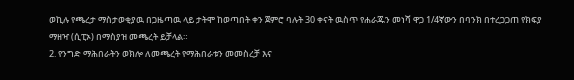ወኪሉ የጫረታ ማስታወቂያዉ በጋዜጣዉ ላይ ታትሞ ከወጣበት ቀን ጀምሮ ባሉት 30 ቀናት ዉስጥ የሐራጁን መነሻ ዋጋ 1/4ኛውን በባንክ በተረጋጋጠ የክፍያ ማዘዣ (ሲፒኦ) በማስያዝ መጫረት ይቻላል።
2. የንግድ ማሕበራትን ወክሎ ለመጫረት የማሕበራቱን መመስረቻ እና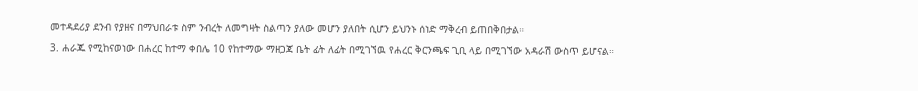መተዳደሪያ ደንብ የያዘና በማህበራቱ ስም ንብረት ለመግዛት ስልጣን ያለው መሆን ያለበት ሲሆን ይህንኑ ሰነድ ማቅረብ ይጠበቅበታል።
3. ሐራጁ የሚከናወነው በሐረር ከተማ ቀበሌ 10 የከተማው ማዘጋጃ ቤት ፊት ለፊት በሚገኘዉ የሐረር ቅርንጫፍ ጊቢ ላይ በሚገኘው አዳራሽ ውስጥ ይሆናል።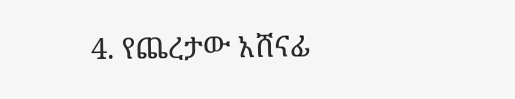4. የጨረታው አሸናፊ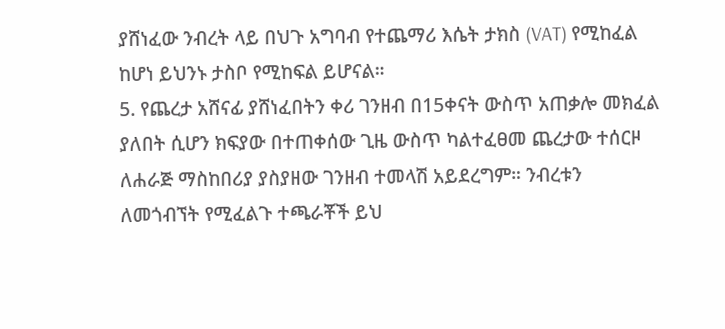ያሸነፈው ንብረት ላይ በህጉ አግባብ የተጨማሪ እሴት ታክስ (VAT) የሚከፈል ከሆነ ይህንኑ ታስቦ የሚከፍል ይሆናል።
5. የጨረታ አሸናፊ ያሸነፈበትን ቀሪ ገንዘብ በ15ቀናት ውስጥ አጠቃሎ መክፈል ያለበት ሲሆን ክፍያው በተጠቀሰው ጊዜ ውስጥ ካልተፈፀመ ጨረታው ተሰርዞ ለሐራጅ ማስከበሪያ ያስያዘው ገንዘብ ተመላሽ አይደረግም። ንብረቱን ለመጎብኘት የሚፈልጉ ተጫራቾች ይህ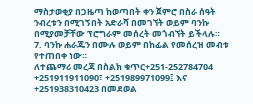ማስታወቂያ በጋዜጣ ከወጣበት ቀን ጀምሮ በስራ ሰዓት ንብረቱን በሚገኝበት አድራሻ በመገኘት ወይም ባንኩ በሚያመቻቸው ፕሮግራም መሰረት መጎብኘት ይችላሉ።
7. ባንኩ ሐራጁን በሙሉ ወይም በከፊል የመሰረዝ መብቱ የተጠበቀ ነው።
ለተጨማሪ መረጃ በስልክ ቁጥር+251-252784704 +251911911090፣ +251989971099፤ እና +251938310423 በመደወል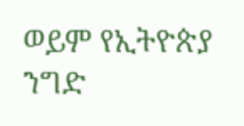ወይም የኢትዮጵያ ንግድ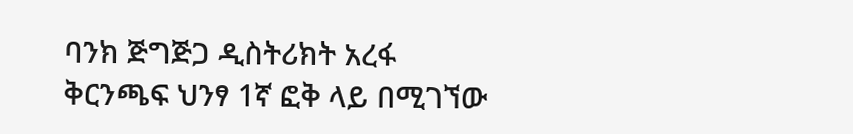ባንክ ጅግጅጋ ዲስትሪክት አረፋ ቅርንጫፍ ህንፃ 1ኛ ፎቅ ላይ በሚገኘው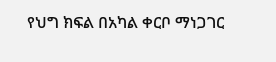የህግ ክፍል በአካል ቀርቦ ማነጋገር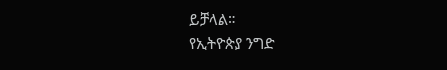ይቻላል።
የኢትዮጵያ ንግድ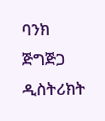ባንክ ጅግጅጋ ዲስትሪክት